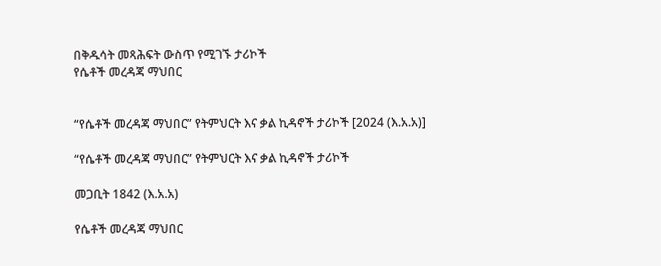በቅዱሳት መጻሕፍት ውስጥ የሚገኙ ታሪኮች
የሴቶች መረዳጃ ማህበር


“የሴቶች መረዳጃ ማህበር” የትምህርት እና ቃል ኪዳኖች ታሪኮች [2024 (እ.አ.አ)]

“የሴቶች መረዳጃ ማህበር” የትምህርት እና ቃል ኪዳኖች ታሪኮች

መጋቢት 1842 (እ.አ.አ)

የሴቶች መረዳጃ ማህበር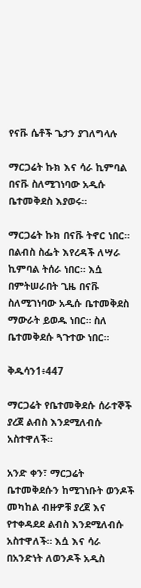የናቩ ሴቶች ጌታን ያገለግላሉ

ማርጋሬት ኩክ እና ሳራ ኪምባል በናቩ ስለሚገነባው አዲሱ ቤተመቅደስ እያወሩ።

ማርጋሬት ኩክ በናቩ ትኖር ነበር። በልብስ ስፌት እየረዳች ለሣራ ኪምባል ትሰራ ነበር። እሷ በምትሠራበት ጊዜ በናቩ ስለሚገነባው አዲሱ ቤተመቅደስ ማውራት ይወዱ ነበር። ስለ ቤተመቅደሱ ጓጉተው ነበር።

ቅዱሳን1፥447

ማርጋሬት የቤተመቅደሱ ሰራተኞች ያረጀ ልብስ እንደሚለብሱ አስተዋለች።

አንድ ቀን፣ ማርጋሬት ቤተመቅደሱን ከሚገነቡት ወንዶች መካከል ብዙዎቹ ያረጀ እና የተቀዳደደ ልብስ እንደሚለብሱ አስተዋለች። እሷ እና ሳራ በአንድነት ለወንዶች አዲስ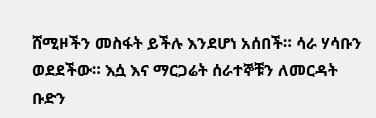ሸሚዞችን መስፋት ይችሉ እንደሆነ አሰበች። ሳራ ሃሳቡን ወደደችው። እሷ እና ማርጋሬት ሰራተኞቹን ለመርዳት ቡድን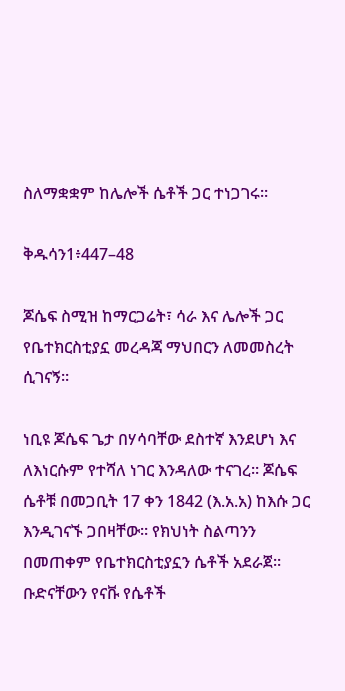ስለማቋቋም ከሌሎች ሴቶች ጋር ተነጋገሩ።

ቅዱሳን1፥447–48

ጆሴፍ ስሚዝ ከማርጋሬት፣ ሳራ እና ሌሎች ጋር የቤተክርስቲያኗ መረዳጃ ማህበርን ለመመስረት ሲገናኝ።

ነቢዩ ጆሴፍ ጌታ በሃሳባቸው ደስተኛ እንደሆነ እና ለእነርሱም የተሻለ ነገር እንዳለው ተናገረ። ጆሴፍ ሴቶቹ በመጋቢት 17 ቀን 1842 (እ.አ.አ) ከእሱ ጋር እንዲገናኙ ጋበዛቸው። የክህነት ስልጣንን በመጠቀም የቤተክርስቲያኗን ሴቶች አደራጀ። ቡድናቸውን የናቩ የሴቶች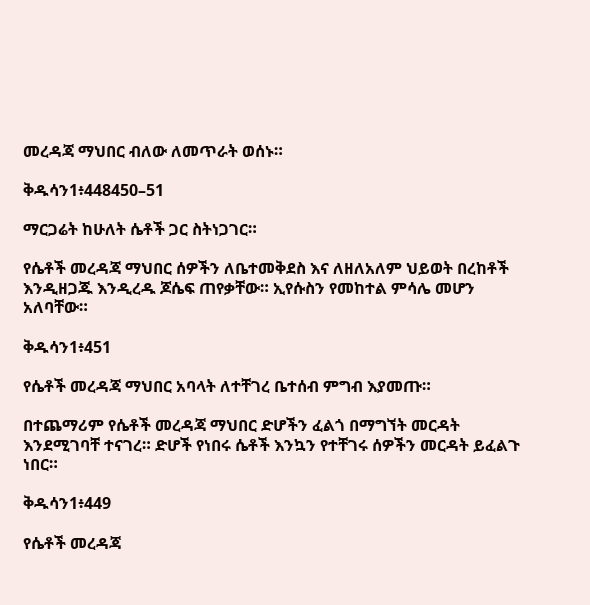መረዳጃ ማህበር ብለው ለመጥራት ወሰኑ።

ቅዱሳን1፥448450–51

ማርጋሬት ከሁለት ሴቶች ጋር ስትነጋገር።

የሴቶች መረዳጃ ማህበር ሰዎችን ለቤተመቅደስ እና ለዘለአለም ህይወት በረከቶች እንዲዘጋጁ እንዲረዱ ጆሴፍ ጠየቃቸው። ኢየሱስን የመከተል ምሳሌ መሆን አለባቸው።

ቅዱሳን1፥451

የሴቶች መረዳጃ ማህበር አባላት ለተቸገረ ቤተሰብ ምግብ እያመጡ።

በተጨማሪም የሴቶች መረዳጃ ማህበር ድሆችን ፈልጎ በማግኘት መርዳት እንደሚገባቸ ተናገረ። ድሆች የነበሩ ሴቶች እንኳን የተቸገሩ ሰዎችን መርዳት ይፈልጉ ነበር።

ቅዱሳን1፥449

የሴቶች መረዳጃ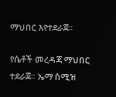ማህበር እየተደራጀ።

የሴቶች መረዳጃ ማህበር ተደራጀ። ኤማ ስሚዝ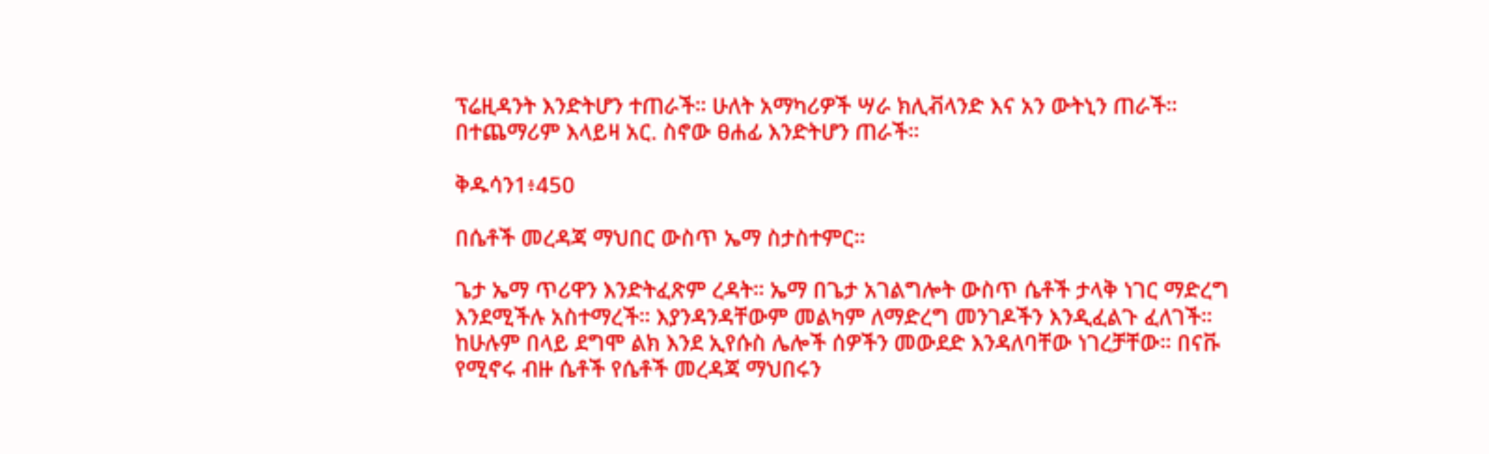ፕሬዚዳንት እንድትሆን ተጠራች። ሁለት አማካሪዎች ሣራ ክሊቭላንድ እና አን ውትኒን ጠራች። በተጨማሪም እላይዛ አር. ስኖው ፀሐፊ እንድትሆን ጠራች።

ቅዱሳን1፥450

በሴቶች መረዳጃ ማህበር ውስጥ ኤማ ስታስተምር።

ጌታ ኤማ ጥሪዋን እንድትፈጽም ረዳት። ኤማ በጌታ አገልግሎት ውስጥ ሴቶች ታላቅ ነገር ማድረግ እንደሚችሉ አስተማረች። እያንዳንዳቸውም መልካም ለማድረግ መንገዶችን እንዲፈልጉ ፈለገች። ከሁሉም በላይ ደግሞ ልክ እንደ ኢየሱስ ሌሎች ሰዎችን መውደድ እንዳለባቸው ነገረቻቸው። በናቩ የሚኖሩ ብዙ ሴቶች የሴቶች መረዳጃ ማህበሩን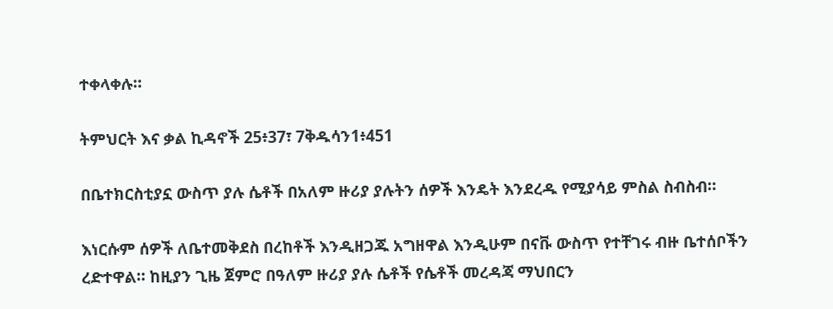ተቀላቀሉ።

ትምህርት እና ቃል ኪዳኖች 25፥37፣ 7ቅዱሳን1፥451

በቤተክርስቲያኗ ውስጥ ያሉ ሴቶች በአለም ዙሪያ ያሉትን ሰዎች እንዴት እንደረዱ የሚያሳይ ምስል ስብስብ።

እነርሱም ሰዎች ለቤተመቅደስ በረከቶች እንዲዘጋጁ አግዘዋል እንዲሁም በናቩ ውስጥ የተቸገሩ ብዙ ቤተሰቦችን ረድተዋል። ከዚያን ጊዜ ጀምሮ በዓለም ዙሪያ ያሉ ሴቶች የሴቶች መረዳጃ ማህበርን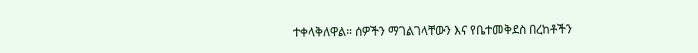ተቀላቅለዋል። ሰዎችን ማገልገላቸውን እና የቤተመቅደስ በረከቶችን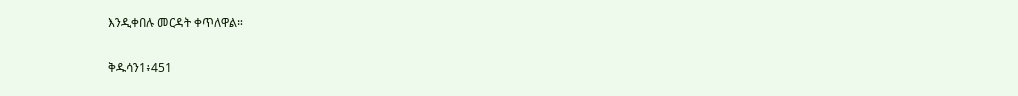እንዲቀበሉ መርዳት ቀጥለዋል።

ቅዱሳን1፥451